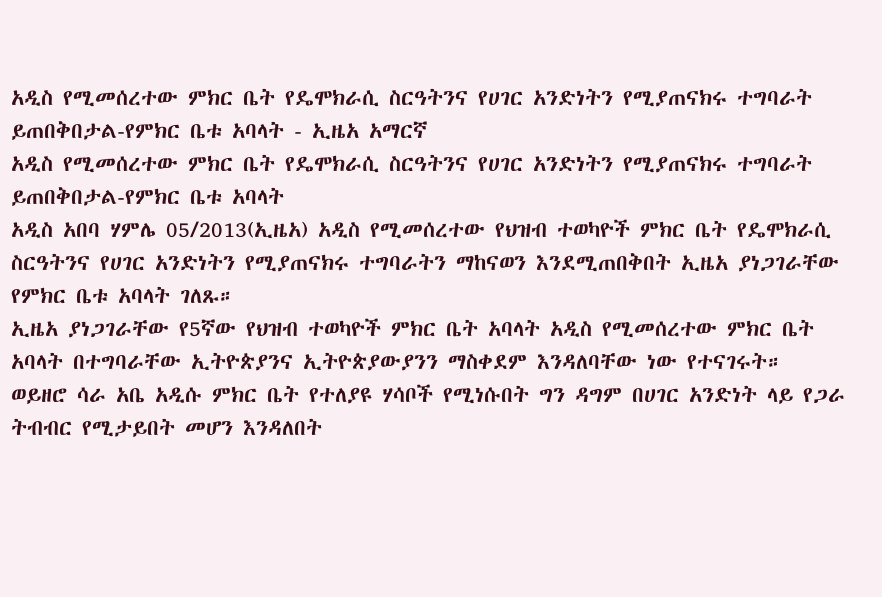አዲስ የሚመሰረተው ምክር ቤት የዴሞክራሲ ስርዓትንና የሀገር አንድነትን የሚያጠናክሩ ተግባራት ይጠበቅበታል-የምክር ቤቱ አባላት - ኢዜአ አማርኛ
አዲስ የሚመሰረተው ምክር ቤት የዴሞክራሲ ስርዓትንና የሀገር አንድነትን የሚያጠናክሩ ተግባራት ይጠበቅበታል-የምክር ቤቱ አባላት
አዲስ አበባ ሃምሌ 05/2013(ኢዜአ) አዲስ የሚመሰረተው የህዝብ ተወካዮች ምክር ቤት የዴሞክራሲ ስርዓትንና የሀገር አንድነትን የሚያጠናክሩ ተግባራትን ማከናወን እንደሚጠበቅበት ኢዜአ ያነጋገራቸው የምክር ቤቱ አባላት ገለጹ።
ኢዜአ ያነጋገራቸው የ5ኛው የህዝብ ተወካዮች ምክር ቤት አባላት አዲስ የሚመሰረተው ምክር ቤት አባላት በተግባራቸው ኢትዮጵያንና ኢትዮጵያውያንን ማስቀደም እንዳለባቸው ነው የተናገሩት።
ወይዘሮ ሳራ አቤ አዲሱ ምክር ቤት የተለያዩ ሃሳቦች የሚነሱበት ግን ዳግም በሀገር አንድነት ላይ የጋራ ትብብር የሚታይበት መሆን እንዳለበት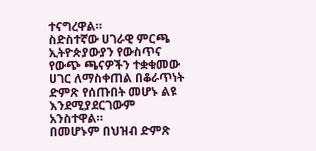ተናግረዋል።
ስድስተኛው ሀገራዊ ምርጫ ኢትዮጵያውያን የውስጥና የውጭ ጫናዎችን ተቋቁመው ሀገር ለማስቀጠል በቆራጥነት ድምጽ የሰጡበት መሆኑ ልዩ እንደሚያደርገውም አንስተዋል።
በመሆኑም በህዝብ ድምጽ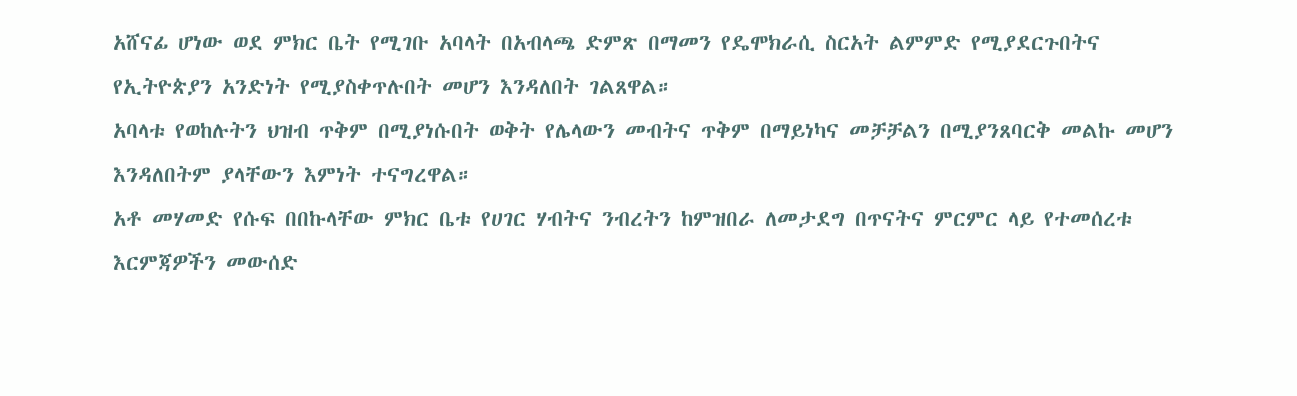አሸናፊ ሆነው ወደ ምክር ቤት የሚገቡ አባላት በአብላጫ ድምጽ በማመን የዴሞክራሲ ስርአት ልምምድ የሚያደርጉበትና የኢትዮጵያን አንድነት የሚያስቀጥሉበት መሆን እንዳለበት ገልጸዋል።
አባላቱ የወከሉትን ህዝብ ጥቅም በሚያነሱበት ወቅት የሌላውን መብትና ጥቅም በማይነካና መቻቻልን በሚያንጸባርቅ መልኩ መሆን እንዳለበትም ያላቸውን እምነት ተናግረዋል።
አቶ መሃመድ የሱፍ በበኩላቸው ምክር ቤቱ የሀገር ሃብትና ንብረትን ከምዝበራ ለመታደግ በጥናትና ምርምር ላይ የተመሰረቱ እርምጃዎችን መውሰድ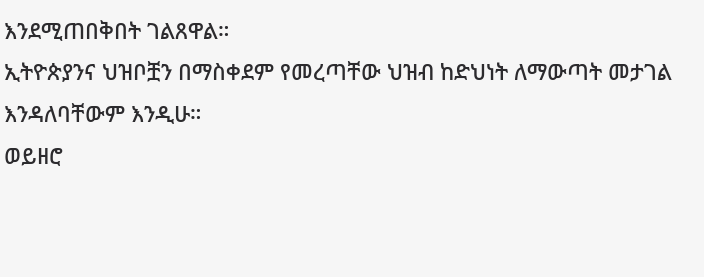እንደሚጠበቅበት ገልጸዋል።
ኢትዮጵያንና ህዝቦቿን በማስቀደም የመረጣቸው ህዝብ ከድህነት ለማውጣት መታገል እንዳለባቸውም እንዲሁ።
ወይዘሮ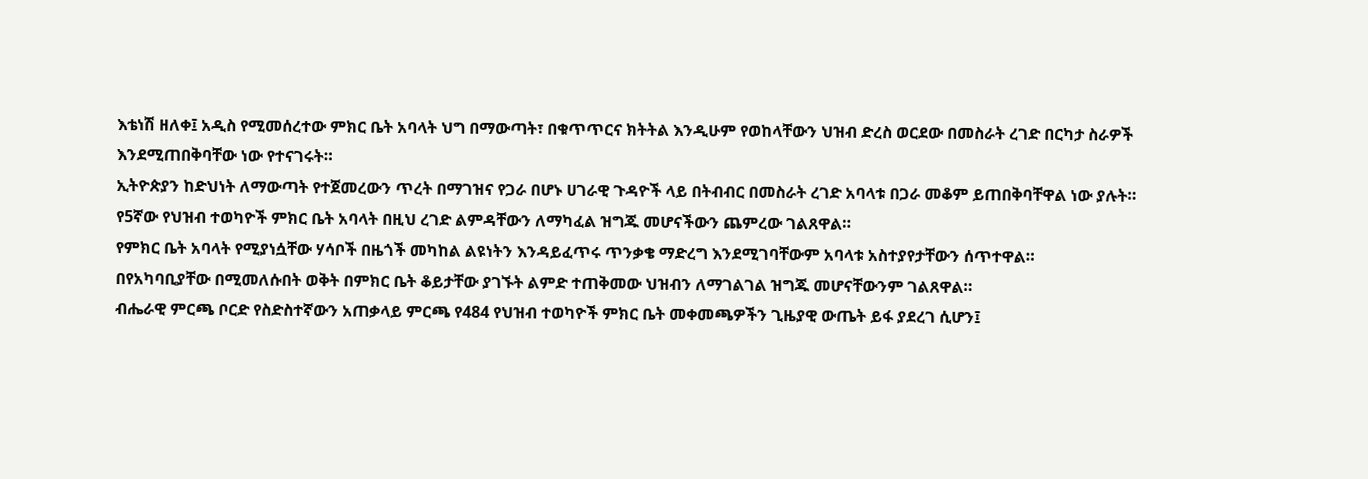እቴነሽ ዘለቀ፤ አዲስ የሚመሰረተው ምክር ቤት አባላት ህግ በማውጣት፣ በቁጥጥርና ክትትል እንዲሁም የወከላቸውን ህዝብ ድረስ ወርደው በመስራት ረገድ በርካታ ስራዎች እንደሚጠበቅባቸው ነው የተናገሩት።
ኢትዮጵያን ከድህነት ለማውጣት የተጀመረውን ጥረት በማገዝና የጋራ በሆኑ ሀገራዊ ጉዳዮች ላይ በትብብር በመስራት ረገድ አባላቱ በጋራ መቆም ይጠበቅባቸዋል ነው ያሉት።
የ5ኛው የህዝብ ተወካዮች ምክር ቤት አባላት በዚህ ረገድ ልምዳቸውን ለማካፈል ዝግጁ መሆናችውን ጨምረው ገልጸዋል።
የምክር ቤት አባላት የሚያነሷቸው ሃሳቦች በዜጎች መካከል ልዩነትን እንዳይፈጥሩ ጥንቃቄ ማድረግ እንደሚገባቸውም አባላቱ አስተያየታቸውን ሰጥተዋል።
በየአካባቢያቸው በሚመለሱበት ወቅት በምክር ቤት ቆይታቸው ያገኙት ልምድ ተጠቅመው ህዝብን ለማገልገል ዝግጁ መሆናቸውንም ገልጸዋል።
ብሔራዊ ምርጫ ቦርድ የስድስተኛውን አጠቃላይ ምርጫ የ484 የህዝብ ተወካዮች ምክር ቤት መቀመጫዎችን ጊዜያዊ ውጤት ይፋ ያደረገ ሲሆን፤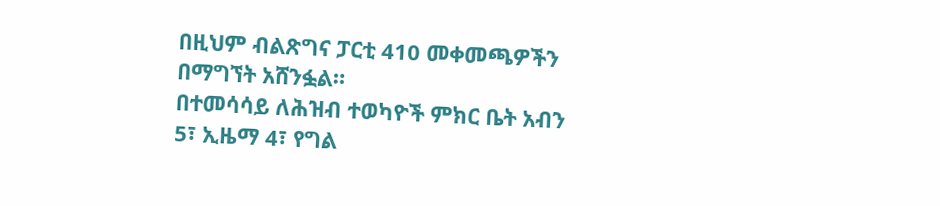በዚህም ብልጽግና ፓርቲ 410 መቀመጫዎችን በማግኘት አሸንፏል።
በተመሳሳይ ለሕዝብ ተወካዮች ምክር ቤት አብን 5፣ ኢዜማ 4፣ የግል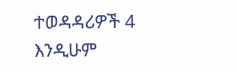ተወዳዳሪዎች 4 እንዲሁም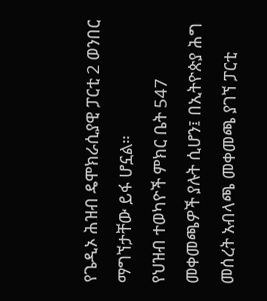የጌዲኦ ሕዝብ ዴሞክራሲያዊ ፓርቲ 2 ወንበር ማግኘታቸው ይፋ ሆኗል።
የህዝብ ተወካዮች ምክር ቤት 547 መቀመጫዎች ያሉት ሲሆን፤ በኢትዮጵያ ሕግ መሰረት አብላጫ መቀመጫ ያገኘ ፓርቲ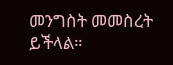መንግስት መመስረት ይችላል።